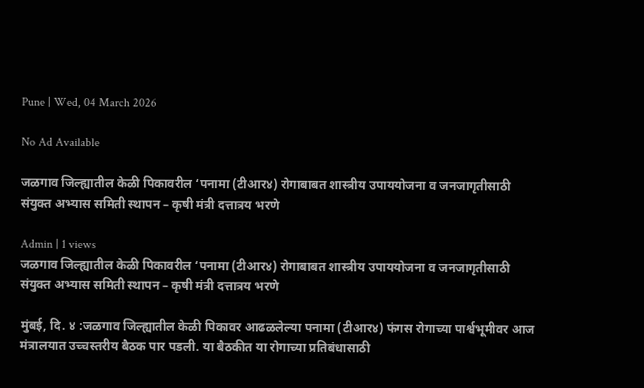Pune | Wed, 04 March 2026

No Ad Available

जळगाव जिल्ह्यातील केळी पिकावरील ‘पनामा (टीआर४) रोगाबाबत शास्त्रीय उपाययोजना व जनजागृतीसाठी संयुक्त अभ्यास समिती स्थापन – कृषी मंत्री दत्तात्रय भरणे

Admin | 1 views
जळगाव जिल्ह्यातील केळी पिकावरील ‘पनामा (टीआर४) रोगाबाबत शास्त्रीय उपाययोजना व जनजागृतीसाठी संयुक्त अभ्यास समिती स्थापन – कृषी मंत्री दत्तात्रय भरणे

मुंबई, दि. ४ :जळगाव जिल्ह्यातील केळी पिकावर आढळलेल्या पनामा (टीआर४) फंगस रोगाच्या पार्श्वभूमीवर आज मंत्रालयात उच्चस्तरीय बैठक पार पडली. या बैठकीत या रोगाच्या प्रतिबंधासाठी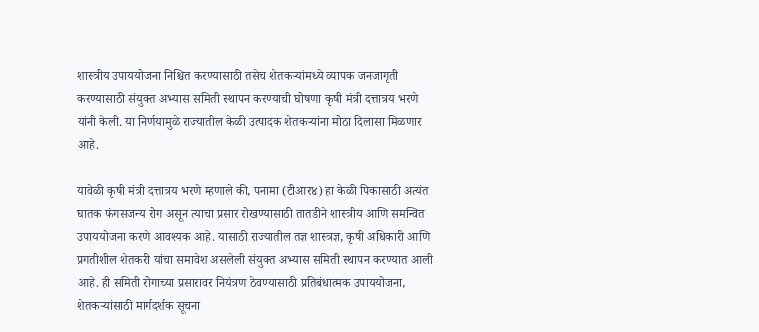शास्त्रीय उपाययोजना निश्चित करण्यासाठी तसेच शेतकऱ्यांमध्ये व्यापक जनजागृती करण्यासाठी संयुक्त अभ्यास समिती स्थापन करण्याची घोषणा कृषी मंत्री दत्तात्रय भरणे यांनी केली. या निर्णयामुळे राज्यातील केळी उत्पादक शेतकऱ्यांना मोठा दिलासा मिळणार आहे.

यावेळी कृषी मंत्री दत्तात्रय भरणे म्हणाले की, पनामा (टीआर४) हा केळी पिकासाठी अत्यंत घातक फंगसजन्य रोग असून त्याचा प्रसार रोखण्यासाठी तातडीने शास्त्रीय आणि समन्वित उपाययोजना करणे आवश्यक आहे. यासाठी राज्यातील तज्ञ शास्त्रज्ञ, कृषी अधिकारी आणि प्रगतीशील शेतकरी यांचा समावेश असलेली संयुक्त अभ्यास समिती स्थापन करण्यात आली आहे. ही समिती रोगाच्या प्रसारावर नियंत्रण ठेवण्यासाठी प्रतिबंधात्मक उपाययोजना, शेतकऱ्यांसाठी मार्गदर्शक सूचना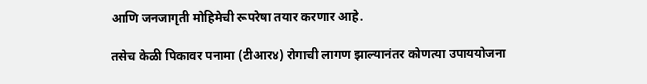आणि जनजागृती मोहिमेची रूपरेषा तयार करणार आहे.

तसेच केळी पिकावर पनामा (टीआर४) रोगाची लागण झाल्यानंतर कोणत्या उपाययोजना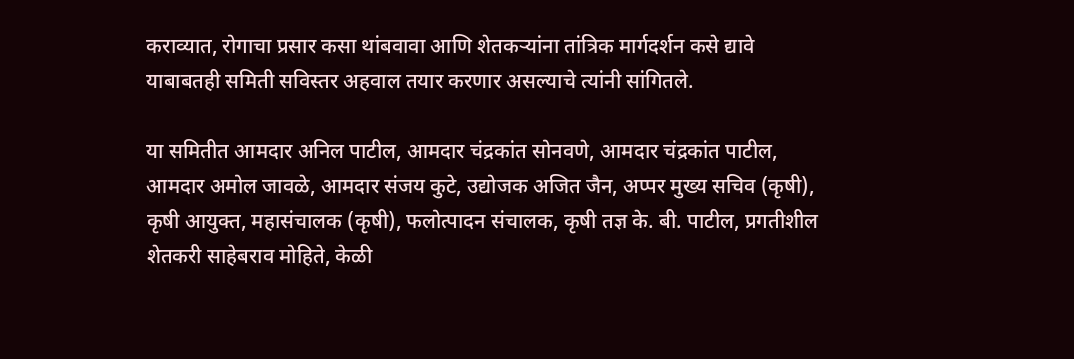कराव्यात, रोगाचा प्रसार कसा थांबवावा आणि शेतकऱ्यांना तांत्रिक मार्गदर्शन कसे द्यावे याबाबतही समिती सविस्तर अहवाल तयार करणार असल्याचे त्यांनी सांगितले.

या समितीत आमदार अनिल पाटील, आमदार चंद्रकांत सोनवणे, आमदार चंद्रकांत पाटील, आमदार अमोल जावळे, आमदार संजय कुटे, उद्योजक अजित जैन, अप्पर मुख्य सचिव (कृषी), कृषी आयुक्त, महासंचालक (कृषी), फलोत्पादन संचालक, कृषी तज्ञ के. बी. पाटील, प्रगतीशील शेतकरी साहेबराव मोहिते, केळी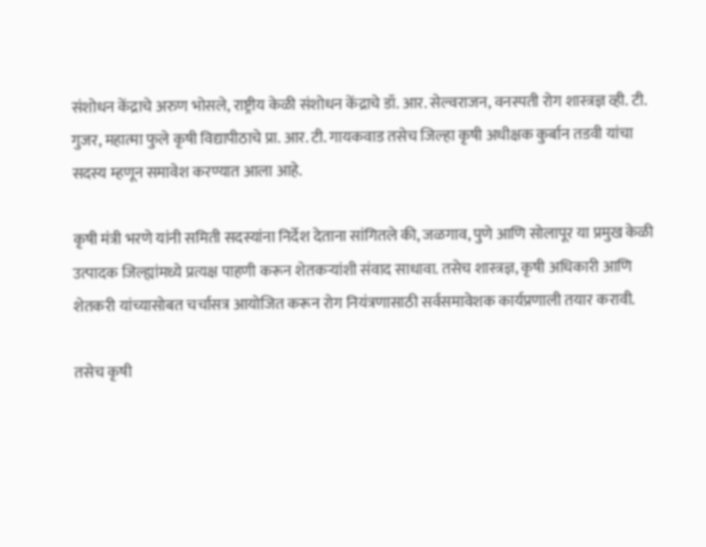संशोधन केंद्राचे अरुण भोसले, राष्ट्रीय केळी संशोधन केंद्राचे डॉ. आर. सेल्वराजन, वनस्पती रोग शास्त्रज्ञ व्ही. टी. गुजर, महात्मा फुले कृषी विद्यापीठाचे प्रा. आर. टी. गायकवाड तसेच जिल्हा कृषी अधीक्षक कुर्बान तडवी यांचा सदस्य म्हणून समावेश करण्यात आला आहे.

कृषी मंत्री भरणे यांनी समिती सदस्यांना निर्देश देताना सांगितले की, जळगाव, पुणे आणि सोलापूर या प्रमुख केळी उत्पादक जिल्ह्यांमध्ये प्रत्यक्ष पाहणी करून शेतकऱ्यांशी संवाद साधावा. तसेच शास्त्रज्ञ, कृषी अधिकारी आणि शेतकरी यांच्यासोबत चर्चासत्र आयोजित करून रोग नियंत्रणासाठी सर्वसमावेशक कार्यप्रणाली तयार करावी.

तसेच कृषी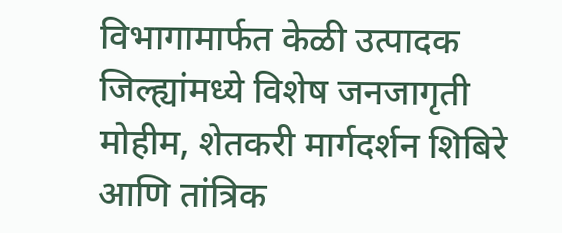विभागामार्फत केळी उत्पादक जिल्ह्यांमध्ये विशेष जनजागृती मोहीम, शेतकरी मार्गदर्शन शिबिरे आणि तांत्रिक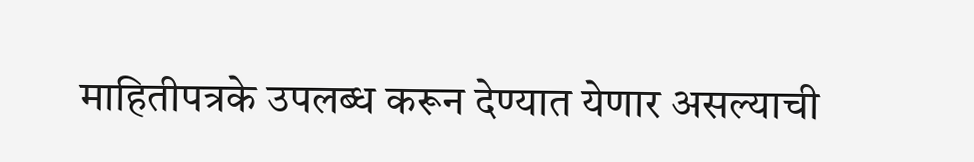माहितीपत्रके उपलब्ध करून देण्यात येणार असल्याची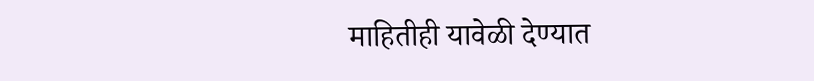माहितीही यावेळी देण्यात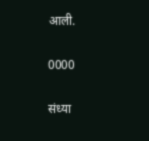आली.

0000

संध्या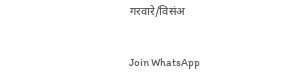गरवारे/विसंअ


Join WhatsApp